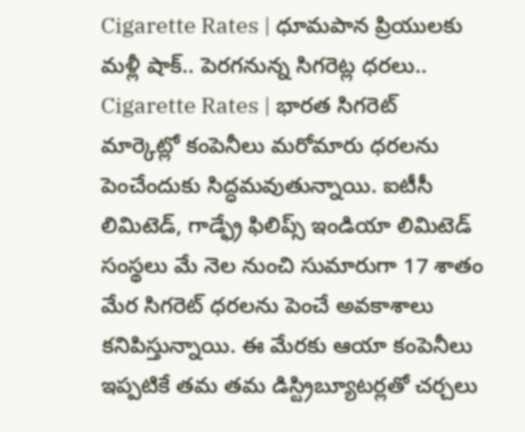Cigarette Rates | ధూమపాన ప్రియులకు మళ్లీ షాక్.. పెరగనున్న సిగరెట్ల ధరలు..
Cigarette Rates | భారత సిగరెట్ మార్కెట్లో కంపెనీలు మరోమారు ధరలను పెంచేందుకు సిద్ధమవుతున్నాయి. ఐటీసీ లిమిటెడ్, గాడ్ఫ్రే ఫిలిప్స్ ఇండియా లిమిటెడ్ సంస్థలు మే నెల నుంచి సుమారుగా 17 శాతం మేర సిగరెట్ ధరలను పెంచే అవకాశాలు కనిపిస్తున్నాయి. ఈ మేరకు ఆయా కంపెనీలు ఇప్పటికే తమ తమ డిస్ట్రిబ్యూటర్లతో చర్చలు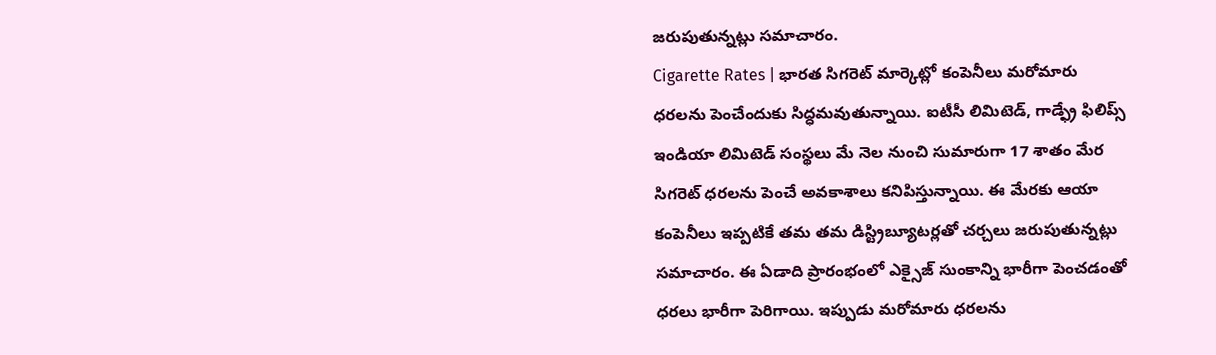జరుపుతున్నట్లు సమాచారం.
Cigarette Rates | భారత సిగరెట్ మార్కెట్లో కంపెనీలు మరోమారు ధరలను పెంచేందుకు సిద్ధమవుతున్నాయి. ఐటీసీ లిమిటెడ్, గాడ్ఫ్రే ఫిలిప్స్ ఇండియా లిమిటెడ్ సంస్థలు మే నెల నుంచి సుమారుగా 17 శాతం మేర సిగరెట్ ధరలను పెంచే అవకాశాలు కనిపిస్తున్నాయి. ఈ మేరకు ఆయా కంపెనీలు ఇప్పటికే తమ తమ డిస్ట్రిబ్యూటర్లతో చర్చలు జరుపుతున్నట్లు సమాచారం. ఈ ఏడాది ప్రారంభంలో ఎక్సైజ్ సుంకాన్ని భారీగా పెంచడంతో ధరలు భారీగా పెరిగాయి. ఇప్పుడు మరోమారు ధరలను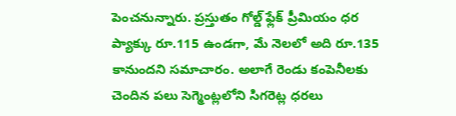పెంచనున్నారు. ప్రస్తుతం గోల్డ్ ఫ్లేక్ ప్రీమియం ధర ప్యాక్కు రూ.115 ఉండగా, మే నెలలో అది రూ.135 కానుందని సమాచారం. అలాగే రెండు కంపెనీలకు చెందిన పలు సెగ్మెంట్లలోని సిగరెట్ల ధరలు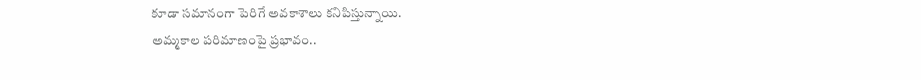కూడా సమానంగా పెరిగే అవకాశాలు కనిపిస్తున్నాయి.
అమ్మకాల పరిమాణంపై ప్రభావం..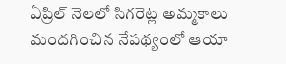ఏప్రిల్ నెలలో సిగరెట్ల అమ్మకాలు మందగించిన నేపథ్యంలో ఆయా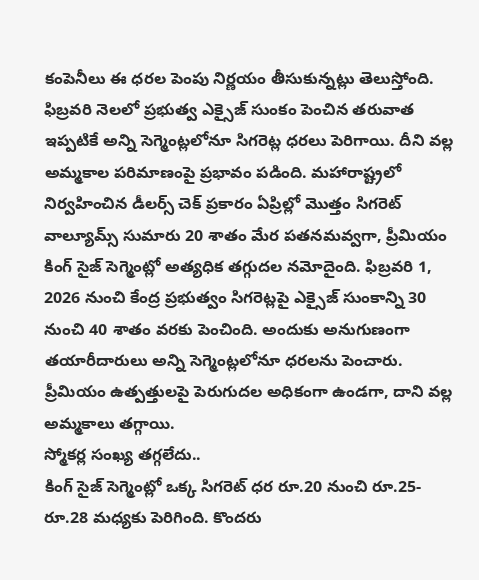కంపెనీలు ఈ ధరల పెంపు నిర్ణయం తీసుకున్నట్లు తెలుస్తోంది. ఫిబ్రవరి నెలలో ప్రభుత్వ ఎక్సైజ్ సుంకం పెంచిన తరువాత ఇప్పటికే అన్ని సెగ్మెంట్లలోనూ సిగరెట్ల ధరలు పెరిగాయి. దీని వల్ల అమ్మకాల పరిమాణంపై ప్రభావం పడింది. మహారాష్ట్రలో నిర్వహించిన డీలర్స్ చెక్ ప్రకారం ఏప్రిల్లో మొత్తం సిగరెట్ వాల్యూమ్స్ సుమారు 20 శాతం మేర పతనమవ్వగా, ప్రీమియం కింగ్ సైజ్ సెగ్మెంట్లో అత్యధిక తగ్గుదల నమోదైంది. ఫిబ్రవరి 1, 2026 నుంచి కేంద్ర ప్రభుత్వం సిగరెట్లపై ఎక్సైజ్ సుంకాన్ని 30 నుంచి 40 శాతం వరకు పెంచింది. అందుకు అనుగుణంగా తయారీదారులు అన్ని సెగ్మెంట్లలోనూ ధరలను పెంచారు. ప్రీమియం ఉత్పత్తులపై పెరుగుదల అధికంగా ఉండగా, దాని వల్ల అమ్మకాలు తగ్గాయి.
స్మోకర్ల సంఖ్య తగ్గలేదు..
కింగ్ సైజ్ సెగ్మెంట్లో ఒక్క సిగరెట్ ధర రూ.20 నుంచి రూ.25-రూ.28 మధ్యకు పెరిగింది. కొందరు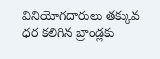వినియోగదారులు తక్కువ ధర కలిగిన బ్రాండ్లకు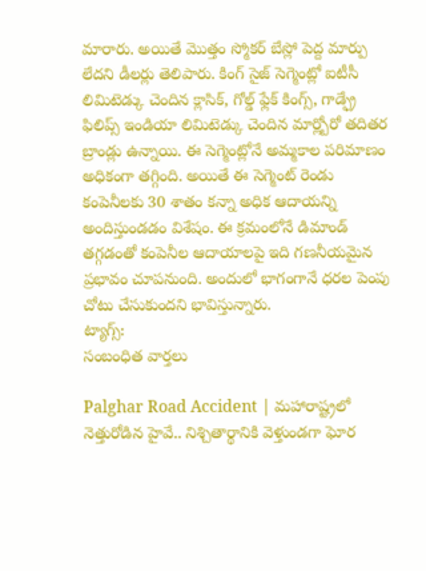మారారు. అయితే మొత్తం స్మోకర్ బేస్లో పెద్ద మార్పు లేదని డీలర్లు తెలిపారు. కింగ్ సైజ్ సెగ్మెంట్లో ఐటీసీ లిమిటెడ్కు చెందిన క్లాసిక్, గోల్డ్ ఫ్లేక్ కింగ్స్, గాడ్ఫ్రే ఫిలిప్స్ ఇండియా లిమిటెడ్కు చెందిన మార్ల్బోరో తదితర బ్రాండ్లు ఉన్నాయి. ఈ సెగ్మెంట్లోనే అమ్మకాల పరిమాణం అధికంగా తగ్గింది. అయితే ఈ సెగ్మెంట్ రెండు కంపెనీలకు 30 శాతం కన్నా అధిక ఆదాయన్ని అందిస్తుండడం విశేషం. ఈ క్రమంలోనే డిమాండ్ తగ్గడంతో కంపెనీల ఆదాయాలపై ఇది గణనీయమైన ప్రభావం చూపనుంది. అందులో భాగంగానే ధరల పెంపు చోటు చేసుకుందని భావిస్తున్నారు.
ట్యాగ్స్:
సంబంధిత వార్తలు

Palghar Road Accident | మహారాష్ట్రలో నెత్తురోడిన హైవే.. నిశ్చితార్థానికి వెళ్తుండగా ఘోర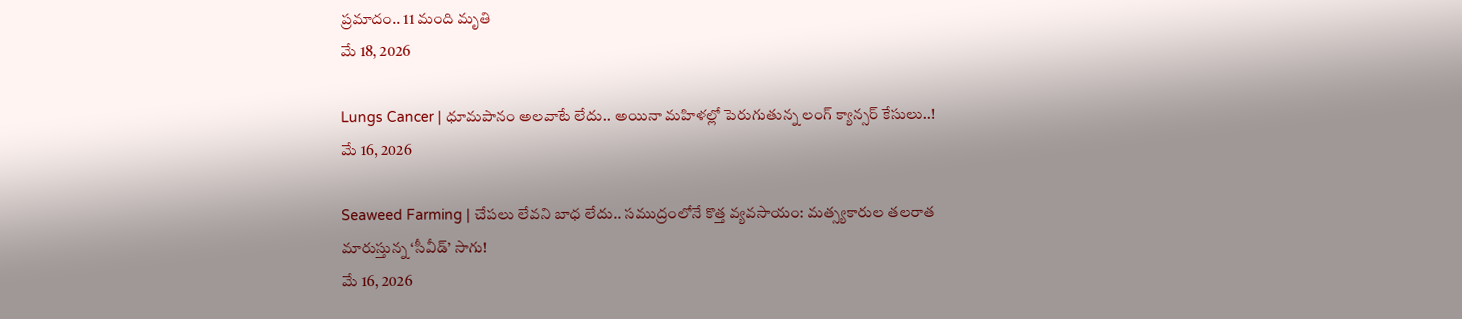ప్రమాదం.. 11 మంది మృతి
మే 18, 2026

Lungs Cancer | ధూమపానం అలవాటే లేదు.. అయినా మహిళల్లో పెరుగుతున్న లంగ్ క్యాన్సర్ కేసులు..!
మే 16, 2026

Seaweed Farming | చేపలు లేవని బాధ లేదు.. సముద్రంలోనే కొత్త వ్యవసాయం: మత్స్యకారుల తలరాత మారుస్తున్న ‘సీవీడ్’ సాగు!
మే 16, 2026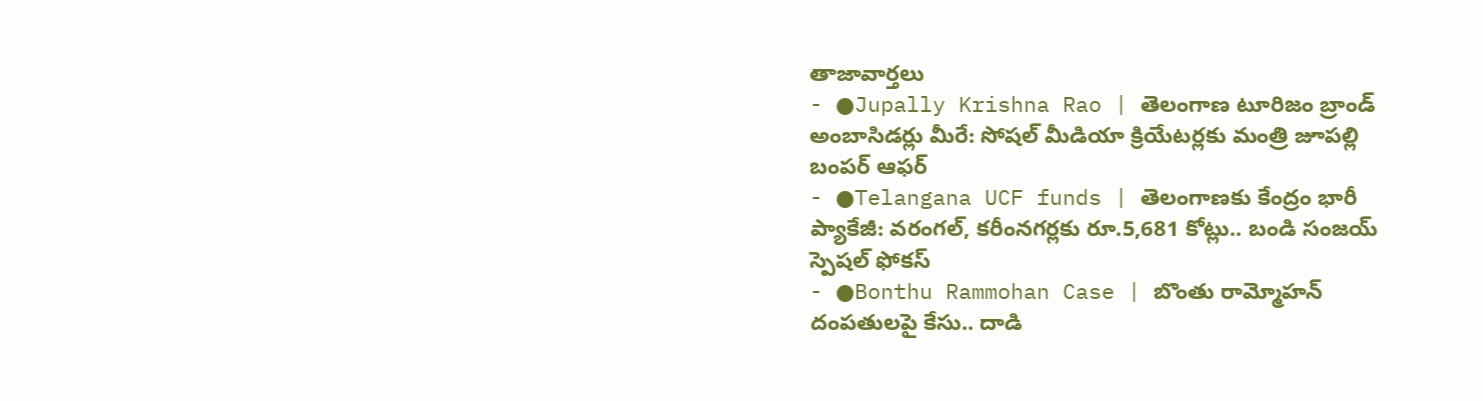తాజావార్తలు
- ●Jupally Krishna Rao | తెలంగాణ టూరిజం బ్రాండ్ అంబాసిడర్లు మీరే: సోషల్ మీడియా క్రియేటర్లకు మంత్రి జూపల్లి బంపర్ ఆఫర్
- ●Telangana UCF funds | తెలంగాణకు కేంద్రం భారీ ప్యాకేజీ: వరంగల్, కరీంనగర్లకు రూ.5,681 కోట్లు.. బండి సంజయ్ స్పెషల్ ఫోకస్
- ●Bonthu Rammohan Case | బొంతు రామ్మోహన్ దంపతులపై కేసు.. దాడి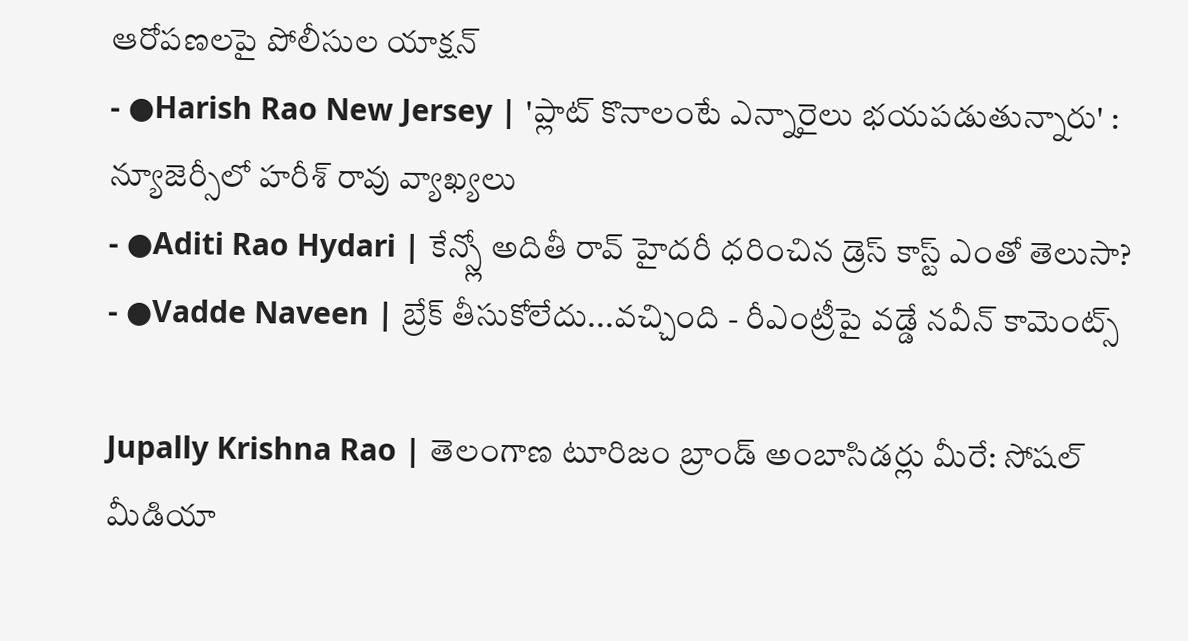ఆరోపణలపై పోలీసుల యాక్షన్
- ●Harish Rao New Jersey | 'ప్లాట్ కొనాలంటే ఎన్నారైలు భయపడుతున్నారు' : న్యూజెర్సీలో హరీశ్ రావు వ్యాఖ్యలు
- ●Aditi Rao Hydari | కేన్స్లో అదితీ రావ్ హైదరీ ధరించిన డ్రెస్ కాస్ట్ ఎంతో తెలుసా?
- ●Vadde Naveen | బ్రేక్ తీసుకోలేదు...వచ్చింది - రీఎంట్రీపై వడ్డే నవీన్ కామెంట్స్

Jupally Krishna Rao | తెలంగాణ టూరిజం బ్రాండ్ అంబాసిడర్లు మీరే: సోషల్ మీడియా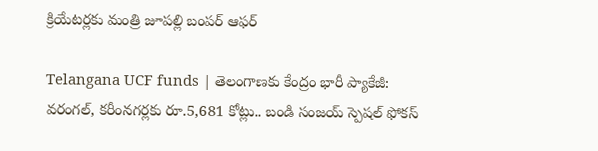క్రియేటర్లకు మంత్రి జూపల్లి బంపర్ ఆఫర్

Telangana UCF funds | తెలంగాణకు కేంద్రం భారీ ప్యాకేజీ: వరంగల్, కరీంనగర్లకు రూ.5,681 కోట్లు.. బండి సంజయ్ స్పెషల్ ఫోకస్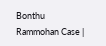Bonthu Rammohan Case |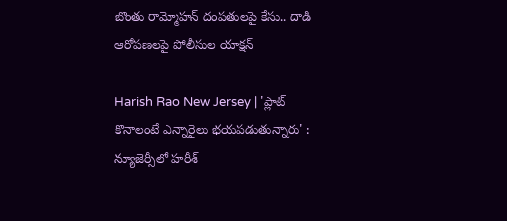బొంతు రామ్మోహన్ దంపతులపై కేసు.. దాడి ఆరోపణలపై పోలీసుల యాక్షన్

Harish Rao New Jersey | 'ప్లాట్ కొనాలంటే ఎన్నారైలు భయపడుతున్నారు' : న్యూజెర్సీలో హరీశ్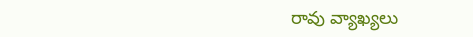రావు వ్యాఖ్యలు